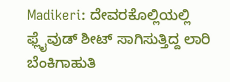Madikeri: ದೇವರಕೊಲ್ಲಿಯಲ್ಲಿ ಫ್ಲೈವುಡ್ ಶೀಟ್ ಸಾಗಿಸುತ್ತಿದ್ದ ಲಾರಿ ಬೆಂಕಿಗಾಹುತಿ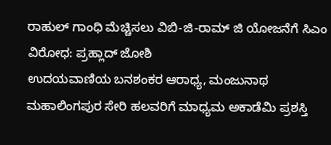ರಾಹುಲ್ ಗಾಂಧಿ ಮೆಚ್ಚಿಸಲು ವಿಬಿ-ಜಿ-ರಾಮ್ ಜಿ ಯೋಜನೆಗೆ ಸಿಎಂ ವಿರೋಧ: ಪ್ರಹ್ಲಾದ್ ಜೋಶಿ
ಉದಯವಾಣಿಯ ಬನಶಂಕರ ಆರಾಧ್ಯ, ಮಂಜುನಾಥ ಮಹಾಲಿಂಗಪುರ ಸೇರಿ ಹಲವರಿಗೆ ಮಾಧ್ಯಮ ಅಕಾಡೆಮಿ ಪ್ರಶಸ್ತಿ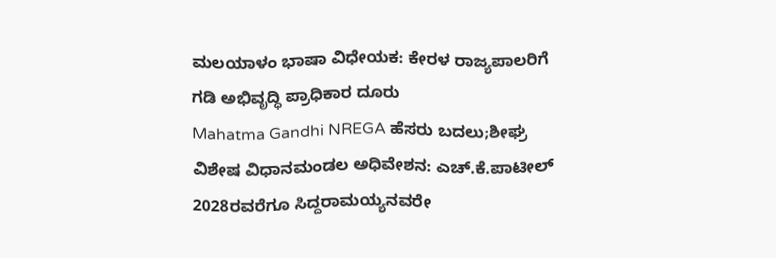ಮಲಯಾಳಂ ಭಾಷಾ ವಿಧೇಯಕ: ಕೇರಳ ರಾಜ್ಯಪಾಲರಿಗೆ ಗಡಿ ಅಭಿವೃದ್ಧಿ ಪ್ರಾಧಿಕಾರ ದೂರು
Mahatma Gandhi NREGA ಹೆಸರು ಬದಲು;ಶೀಘ್ರ ವಿಶೇಷ ವಿಧಾನಮಂಡಲ ಅಧಿವೇಶನ: ಎಚ್.ಕೆ.ಪಾಟೀಲ್
2028ರವರೆಗೂ ಸಿದ್ದರಾಮಯ್ಯನವರೇ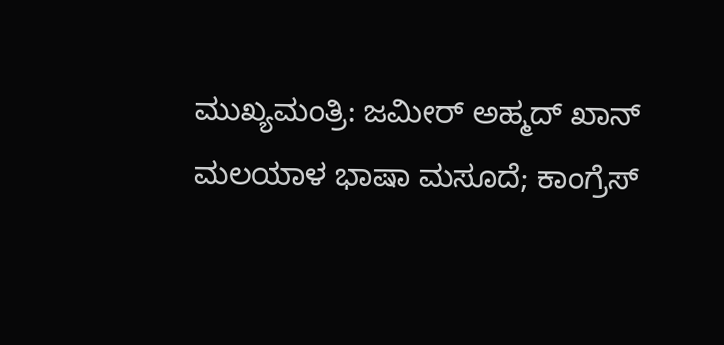ಮುಖ್ಯಮಂತ್ರಿ: ಜಮೀರ್ ಅಹ್ಮದ್ ಖಾನ್
ಮಲಯಾಳ ಭಾಷಾ ಮಸೂದೆ; ಕಾಂಗ್ರೆಸ್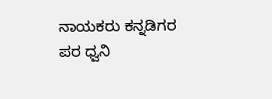ನಾಯಕರು ಕನ್ನಡಿಗರ ಪರ ಧ್ವನಿ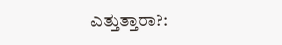ಎತ್ತುತ್ತಾರಾ?: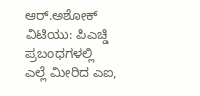ಆರ್.ಅಶೋಕ್
ವಿಟಿಯು: ಪಿಎಚ್ಡಿ ಪ್ರಬಂಧಗಳಲ್ಲಿ ಎಲ್ಲೆ ಮೀರಿದ ಎಐ,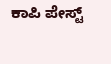ಕಾಪಿ ಪೇಸ್ಟ್